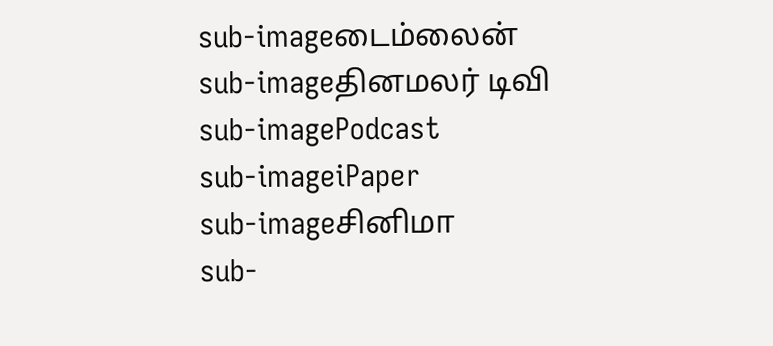sub-imageடைம்லைன்
sub-imageதினமலர் டிவி
sub-imagePodcast
sub-imageiPaper
sub-imageசினிமா
sub-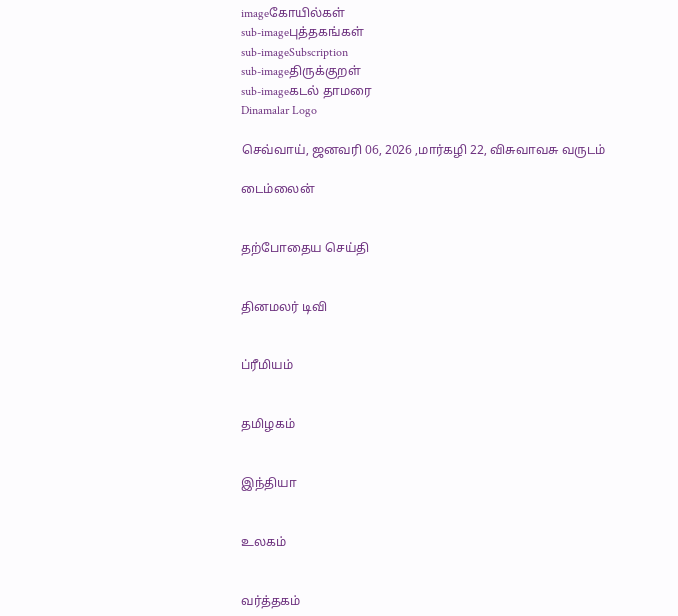imageகோயில்கள்
sub-imageபுத்தகங்கள்
sub-imageSubscription
sub-imageதிருக்குறள்
sub-imageகடல் தாமரை
Dinamalar Logo

செவ்வாய், ஜனவரி 06, 2026 ,மார்கழி 22, விசுவாவசு வருடம்

டைம்லைன்


தற்போதைய செய்தி


தினமலர் டிவி


ப்ரீமியம்


தமிழகம்


இந்தியா


உலகம்


வர்த்தகம்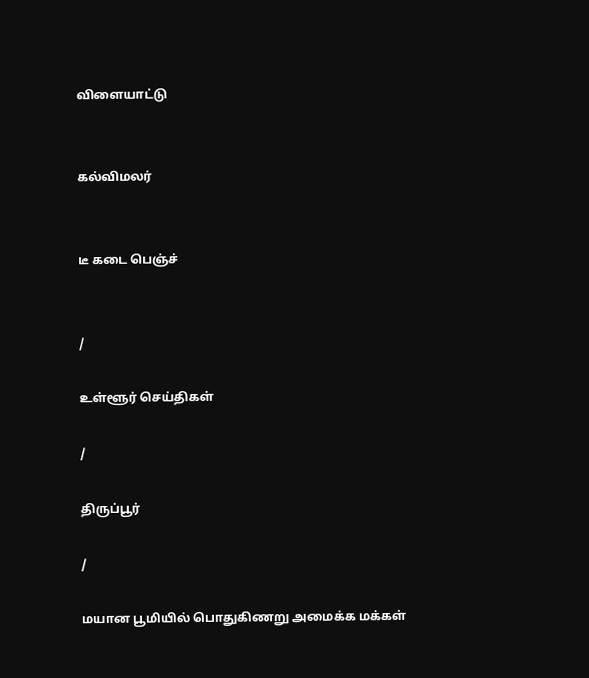விளையாட்டு


கல்விமலர்


டீ கடை பெஞ்ச்


/

உள்ளூர் செய்திகள்

/

திருப்பூர்

/

மயான பூமியில் பொதுகிணறு அமைக்க மக்கள்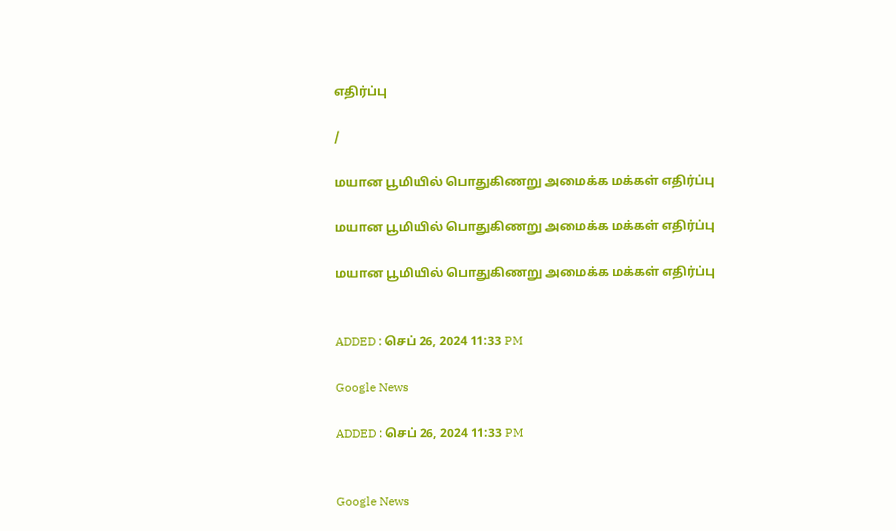எதிர்ப்பு

/

மயான பூமியில் பொதுகிணறு அமைக்க மக்கள் எதிர்ப்பு

மயான பூமியில் பொதுகிணறு அமைக்க மக்கள் எதிர்ப்பு

மயான பூமியில் பொதுகிணறு அமைக்க மக்கள் எதிர்ப்பு


ADDED : செப் 26, 2024 11:33 PM

Google News

ADDED : செப் 26, 2024 11:33 PM


Google News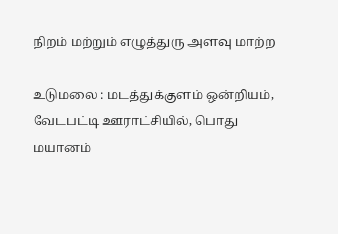நிறம் மற்றும் எழுத்துரு அளவு மாற்ற

உடுமலை : மடத்துக்குளம் ஒன்றியம், வேடபட்டி ஊராட்சியில், பொது மயானம்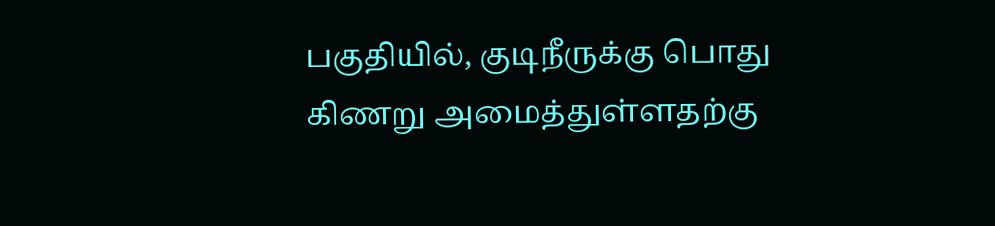பகுதியில், குடிநீருக்கு பொது கிணறு அமைத்துள்ளதற்கு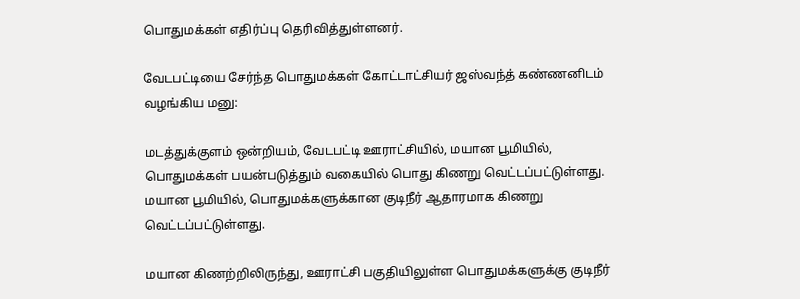பொதுமக்கள் எதிர்ப்பு தெரிவித்துள்ளனர்.

வேடபட்டியை சேர்ந்த பொதுமக்கள் கோட்டாட்சியர் ஜஸ்வந்த் கண்ணனிடம் வழங்கிய மனு:

மடத்துக்குளம் ஒன்றியம், வேடபட்டி ஊராட்சியில், மயான பூமியில், பொதுமக்கள் பயன்படுத்தும் வகையில் பொது கிணறு வெட்டப்பட்டுள்ளது. மயான பூமியில், பொதுமக்களுக்கான குடிநீர் ஆதாரமாக கிணறு வெட்டப்பட்டுள்ளது.

மயான கிணற்றிலிருந்து, ஊராட்சி பகுதியிலுள்ள பொதுமக்களுக்கு குடிநீர்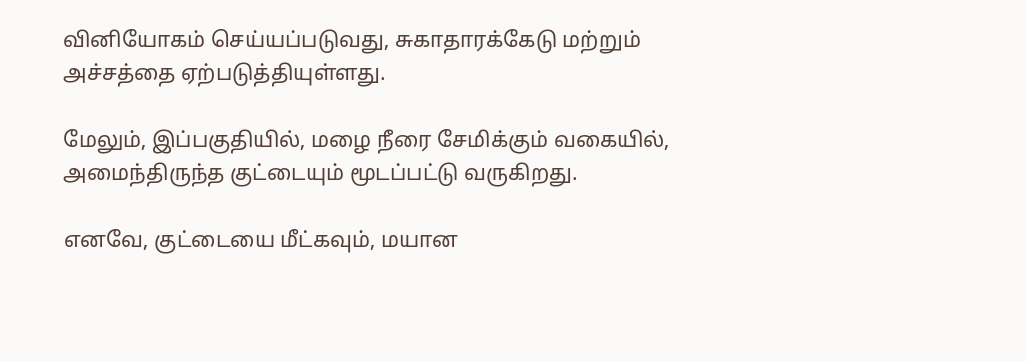வினியோகம் செய்யப்படுவது, சுகாதாரக்கேடு மற்றும் அச்சத்தை ஏற்படுத்தியுள்ளது.

மேலும், இப்பகுதியில், மழை நீரை சேமிக்கும் வகையில், அமைந்திருந்த குட்டையும் மூடப்பட்டு வருகிறது.

எனவே, குட்டையை மீட்கவும், மயான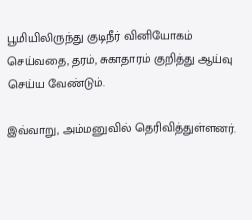பூமியிலிருந்து குடிநீர் வினியோகம் செய்வதை, தரம், சுகாதாரம் குறித்து ஆய்வு செய்ய வேண்டும்.

இவ்வாறு, அம்மனுவில் தெரிவித்துள்ளனர்.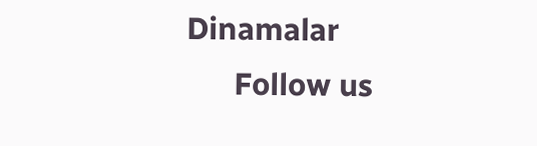Dinamalar
      Follow us